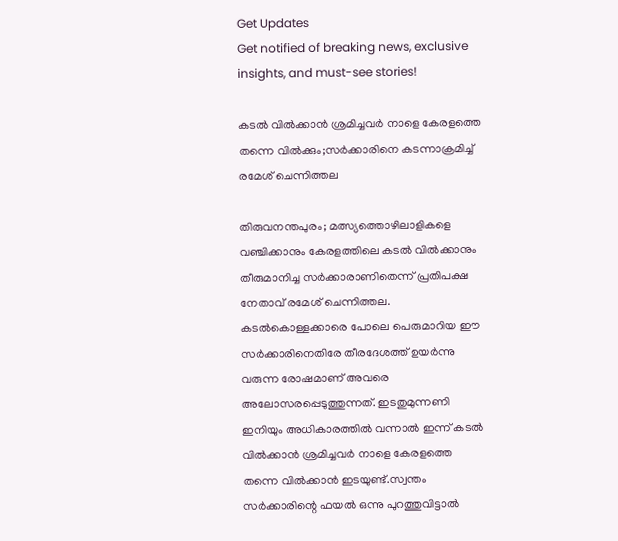Get Updates
Get notified of breaking news, exclusive insights, and must-see stories!

കടൽ വിൽക്കാൻ ശ്രമിച്ചവർ നാളെ കേരളത്തെ തന്നെ വിൽക്കും;സർക്കാരിനെ കടന്നാക്രമിച്ച് രമേശ് ചെന്നിത്തല

തിരുവനന്തപുരം; മത്സ്യത്തൊഴിലാളികളെ വഞ്ചിക്കാനും കേരളത്തിലെ കടൽ വിൽക്കാനും തീരുമാനിച്ച സർക്കാരാണിതെന്ന് പ്രതിപക്ഷ നേതാവ് രമേശ് ചെന്നിത്തല. കടൽകൊള്ളക്കാരെ പോലെ പെരുമാറിയ ഈ സർക്കാരിനെതിരേ തീരദേശത്ത് ഉയർന്നു വരുന്ന രോഷമാണ് അവരെ അലോസരപ്പെടുത്തുന്നത്. ഇടതുമുന്നണി ഇനിയും അധികാരത്തിൽ വന്നാൽ ഇന്ന് കടൽ വിൽക്കാൻ ശ്രമിച്ചവർ നാളെ കേരളത്തെ തന്നെ വിൽക്കാൻ ഇടയുണ്ട്.സ്വന്തം സർക്കാരിന്റെ ഫയൽ ഒന്നു പുറത്തുവിട്ടാൽ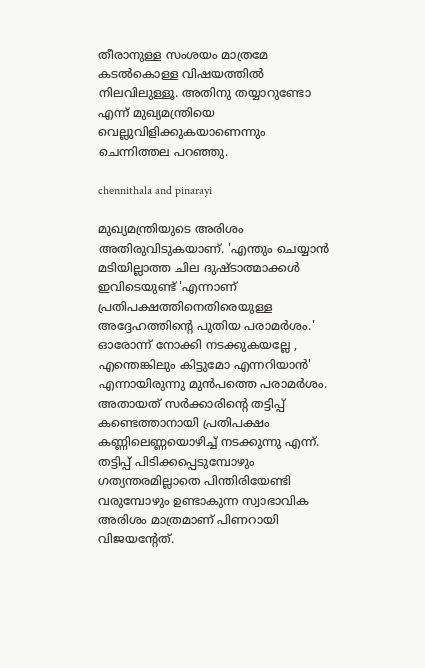തീരാനുള്ള സംശയം മാത്രമേ കടൽകൊള്ള വിഷയത്തിൽ നിലവിലുള്ളൂ. അതിനു തയ്യാറുണ്ടോ എന്ന് മുഖ്യമന്ത്രിയെ വെല്ലുവിളിക്കുകയാണെന്നും ചെന്നിത്തല പറഞ്ഞു.

chennithala and pinarayi

മുഖ്യമന്ത്രിയുടെ അരിശം അതിരുവിടുകയാണ്. 'എന്തും ചെയ്യാൻ മടിയില്ലാത്ത ചില ദുഷ്ടാത്മാക്കൾ ഇവിടെയുണ്ട് 'എന്നാണ് പ്രതിപക്ഷത്തിനെതിരെയുള്ള അദ്ദേഹത്തിന്റെ പുതിയ പരാമർശം.' ഓരോന്ന് നോക്കി നടക്കുകയല്ലേ , എന്തെങ്കിലും കിട്ടുമോ എന്നറിയാൻ' എന്നായിരുന്നു മുൻപത്തെ പരാമർശം. അതായത് സർക്കാരിന്റെ തട്ടിപ്പ് കണ്ടെത്താനായി പ്രതിപക്ഷം കണ്ണിലെണ്ണയൊഴിച്ച് നടക്കുന്നു എന്ന്. തട്ടിപ്പ് പിടിക്കപ്പെടുമ്പോഴും ഗത്യന്തരമില്ലാതെ പിന്തിരിയേണ്ടി വരുമ്പോഴും ഉണ്ടാകുന്ന സ്വാഭാവിക അരിശം മാത്രമാണ് പിണറായി വിജയന്റേത്.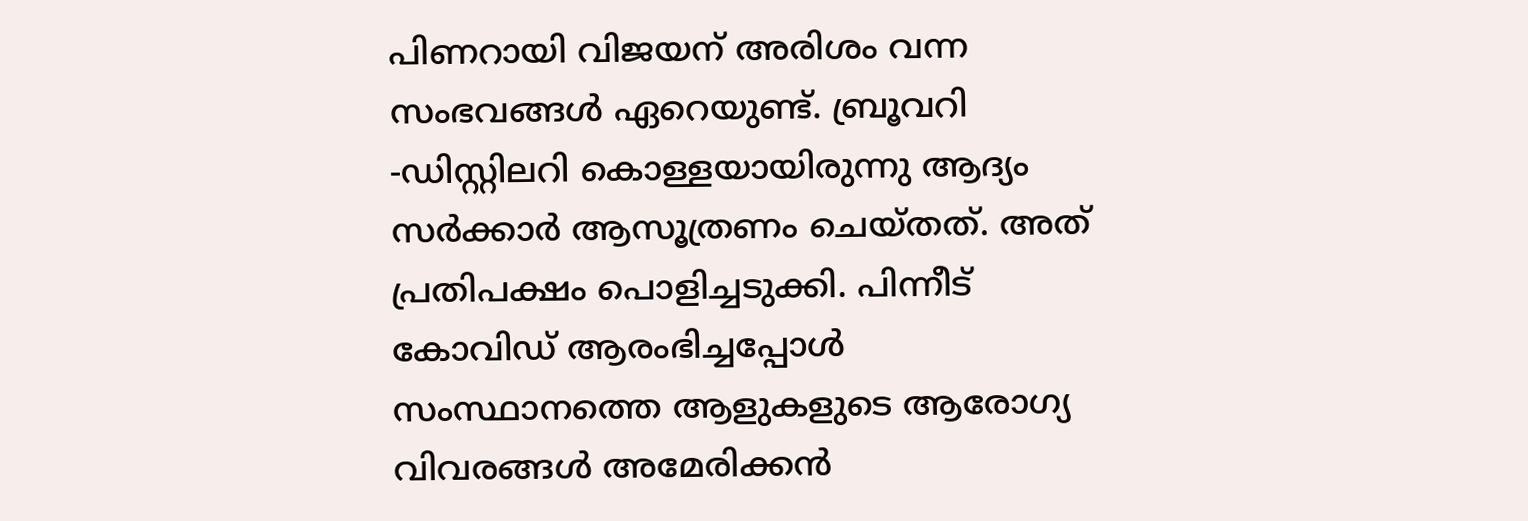പിണറായി വിജയന് അരിശം വന്ന സംഭവങ്ങൾ ഏറെയുണ്ട്. ബ്രൂവറി -ഡിസ്റ്റിലറി കൊള്ളയായിരുന്നു ആദ്യം സർക്കാർ ആസൂത്രണം ചെയ്തത്. അത് പ്രതിപക്ഷം പൊളിച്ചടുക്കി. പിന്നീട് കോവിഡ് ആരംഭിച്ചപ്പോൾ സംസ്ഥാനത്തെ ആളുകളുടെ ആരോഗ്യ വിവരങ്ങൾ അമേരിക്കൻ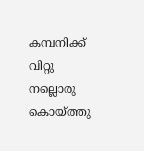കമ്പനിക്ക് വിറ്റു നല്ലൊരു കൊയ്ത്തു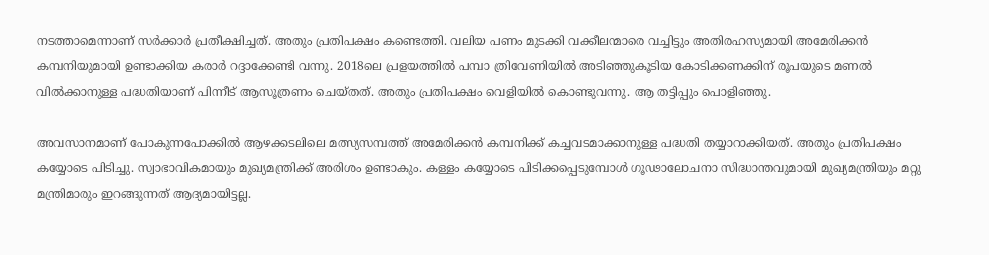നടത്താമെന്നാണ് സർക്കാർ പ്രതീക്ഷിച്ചത്. അതും പ്രതിപക്ഷം കണ്ടെത്തി. വലിയ പണം മുടക്കി വക്കീലന്മാരെ വച്ചിട്ടും അതിരഹസ്യമായി അമേരിക്കൻ കമ്പനിയുമായി ഉണ്ടാക്കിയ കരാർ റദ്ദാക്കേണ്ടി വന്നു. 2018ലെ പ്രളയത്തിൽ പമ്പാ ത്രിവേണിയിൽ അടിഞ്ഞുകൂടിയ കോടിക്കണക്കിന് രൂപയുടെ മണൽ വിൽക്കാനുള്ള പദ്ധതിയാണ് പിന്നീട് ആസൂത്രണം ചെയ്തത്. അതും പ്രതിപക്ഷം വെളിയിൽ കൊണ്ടുവന്നു. ആ തട്ടിപ്പും പൊളിഞ്ഞു.

അവസാനമാണ് പോകുന്നപോക്കിൽ ആഴക്കടലിലെ മത്സ്യസമ്പത്ത് അമേരിക്കൻ കമ്പനിക്ക് കച്ചവടമാക്കാനുള്ള പദ്ധതി തയ്യാറാക്കിയത്. അതും പ്രതിപക്ഷം കയ്യോടെ പിടിച്ചു. സ്വാഭാവികമായും മുഖ്യമന്ത്രിക്ക് അരിശം ഉണ്ടാകും. കള്ളം കയ്യോടെ പിടിക്കപ്പെടുമ്പോൾ ഗൂഢാലോചനാ സിദ്ധാന്തവുമായി മുഖ്യമന്ത്രിയും മറ്റു മന്ത്രിമാരും ഇറങ്ങുന്നത് ആദ്യമായിട്ടല്ല.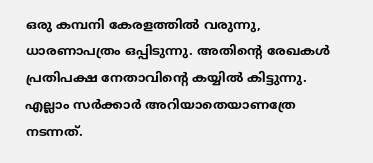ഒരു കമ്പനി കേരളത്തിൽ വരുന്നു, ധാരണാപത്രം ഒപ്പിടുന്നു. അതിന്റെ രേഖകൾ പ്രതിപക്ഷ നേതാവിന്റെ കയ്യിൽ കിട്ടുന്നു. എല്ലാം സർക്കാർ അറിയാതെയാണത്രേ നടന്നത്.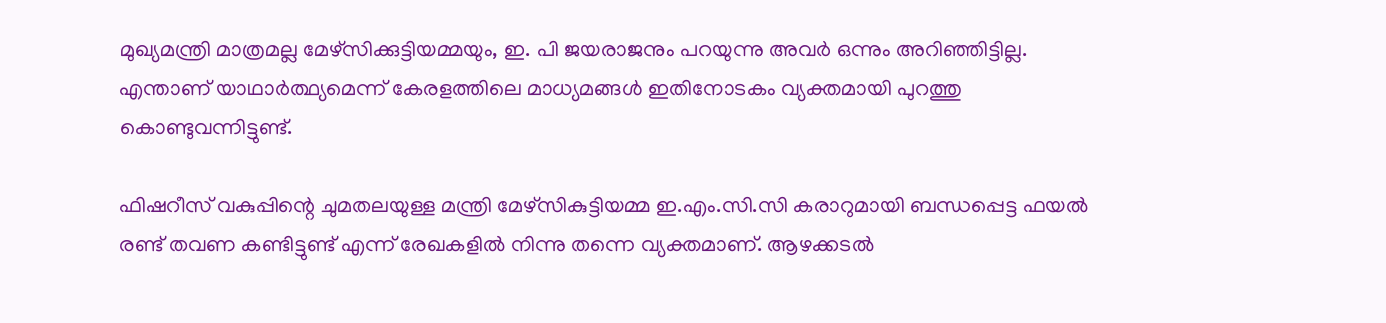മുഖ്യമന്ത്രി മാത്രമല്ല മേഴ്സിക്കുട്ടിയമ്മയും, ഇ. പി ജയരാജനും പറയുന്നു അവർ ഒന്നും അറിഞ്ഞിട്ടില്ല.
എന്താണ് യാഥാർത്ഥ്യമെന്ന് കേരളത്തിലെ മാധ്യമങ്ങൾ ഇതിനോടകം വ്യക്തമായി പുറത്തു കൊണ്ടുവന്നിട്ടുണ്ട്.

ഫിഷറീസ് വകുപ്പിന്റെ ചുമതലയുള്ള മന്ത്രി മേഴ്സികുട്ടിയമ്മ ഇ.എം.സി.സി കരാറുമായി ബന്ധപ്പെട്ട ഫയൽ രണ്ട് തവണ കണ്ടിട്ടുണ്ട് എന്ന് രേഖകളിൽ നിന്നു തന്നെ വ്യക്തമാണ്. ആഴക്കടൽ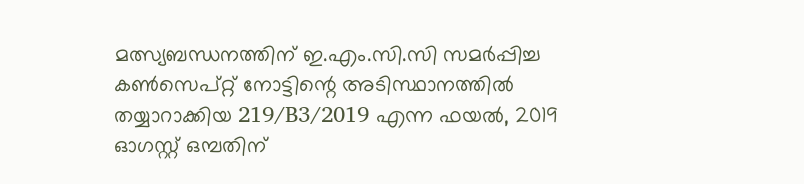മത്സ്യബന്ധനത്തിന് ഇ.എം.സി.സി സമർപ്പിച്ച കൺസെപ്റ്റ് നോട്ടിന്റെ അടിസ്ഥാനത്തിൽ തയ്യാറാക്കിയ 219/B3/2019 എന്ന ഫയൽ, 2019 ഓഗസ്റ്റ് ഒമ്പതിന്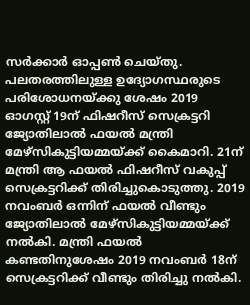സർക്കാർ ഓപ്പൺ ചെയ്തു. പലതരത്തിലുള്ള ഉദ്യോഗസ്ഥരുടെ പരിശോധനയ്ക്കു ശേഷം 2019 ഓഗസ്റ്റ് 19ന് ഫിഷറീസ് സെക്രട്ടറി ജ്യോതിലാൽ ഫയൽ മന്ത്രി മേഴ്സികുട്ടിയമ്മയ്ക്ക് കൈമാറി. 21ന് മന്ത്രി ആ ഫയൽ ഫിഷറീസ് വകുപ്പ് സെക്രട്ടറിക്ക് തിരിച്ചുകൊടുത്തു. 2019 നവംബർ ഒന്നിന് ഫയൽ വീണ്ടും ജ്യോതിലാൽ മേഴ്സികുട്ടിയമ്മയ്ക്ക് നൽകി. മന്ത്രി ഫയൽ കണ്ടതിനുശേഷം 2019 നവംബർ 18ന് സെക്രട്ടറിക്ക് വീണ്ടും തിരിച്ചു നൽകി.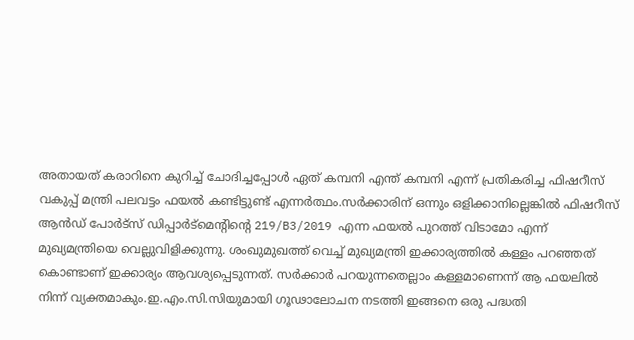അതായത് കരാറിനെ കുറിച്ച് ചോദിച്ചപ്പോൾ ഏത് കമ്പനി എന്ത് കമ്പനി എന്ന് പ്രതികരിച്ച ഫിഷറീസ് വകുപ്പ് മന്ത്രി പലവട്ടം ഫയൽ കണ്ടിട്ടുണ്ട് എന്നർത്ഥം.സർക്കാരിന് ഒന്നും ഒളിക്കാനില്ലെങ്കിൽ ഫിഷറീസ് ആൻഡ്‌ പോർട്സ് ഡിപ്പാർട്മെന്റിന്റെ 219/B3/2019 എന്ന ഫയൽ പുറത്ത് വിടാമോ എന്ന് മുഖ്യമന്ത്രിയെ വെല്ലുവിളിക്കുന്നു. ശംഖുമുഖത്ത് വെച്ച് മുഖ്യമന്ത്രി ഇക്കാര്യത്തിൽ കള്ളം പറഞ്ഞത് കൊണ്ടാണ് ഇക്കാര്യം ആവശ്യപ്പെടുന്നത്. സർക്കാർ പറയുന്നതെല്ലാം കള്ളമാണെന്ന് ആ ഫയലിൽ നിന്ന് വ്യക്തമാകും.ഇ.എം.സി.സിയുമായി ഗൂഢാലോചന നടത്തി ഇങ്ങനെ ഒരു പദ്ധതി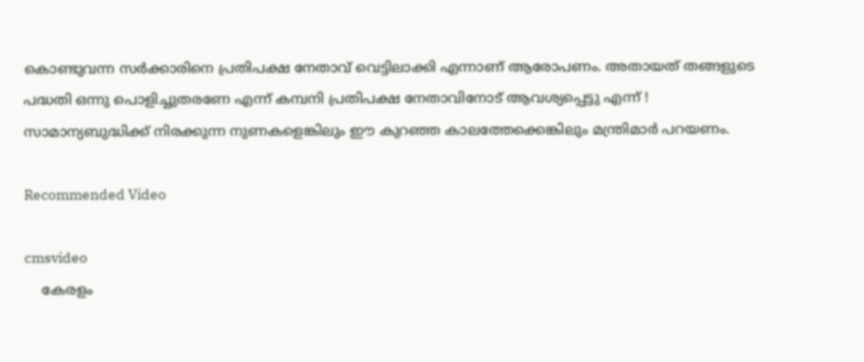കൊണ്ടുവന്ന സർക്കാരിനെ പ്രതിപക്ഷ നേതാവ് വെട്ടിലാക്കി എന്നാണ് ആരോപണം. അതായത് തങ്ങളുടെ പദ്ധതി ഒന്നു പൊളിച്ചുതരണേ എന്ന് കമ്പനി പ്രതിപക്ഷ നേതാവിനോട് ആവശ്യപ്പെട്ടു എന്ന് ! സാമാന്യബുദ്ധിക്ക് നിരക്കുന്ന നുണകളെങ്കിലും ഈ കുറഞ്ഞ കാലത്തേക്കെങ്കിലും മന്ത്രിമാർ പറയണം.

Recommended Video

cmsvideo
    കേരളം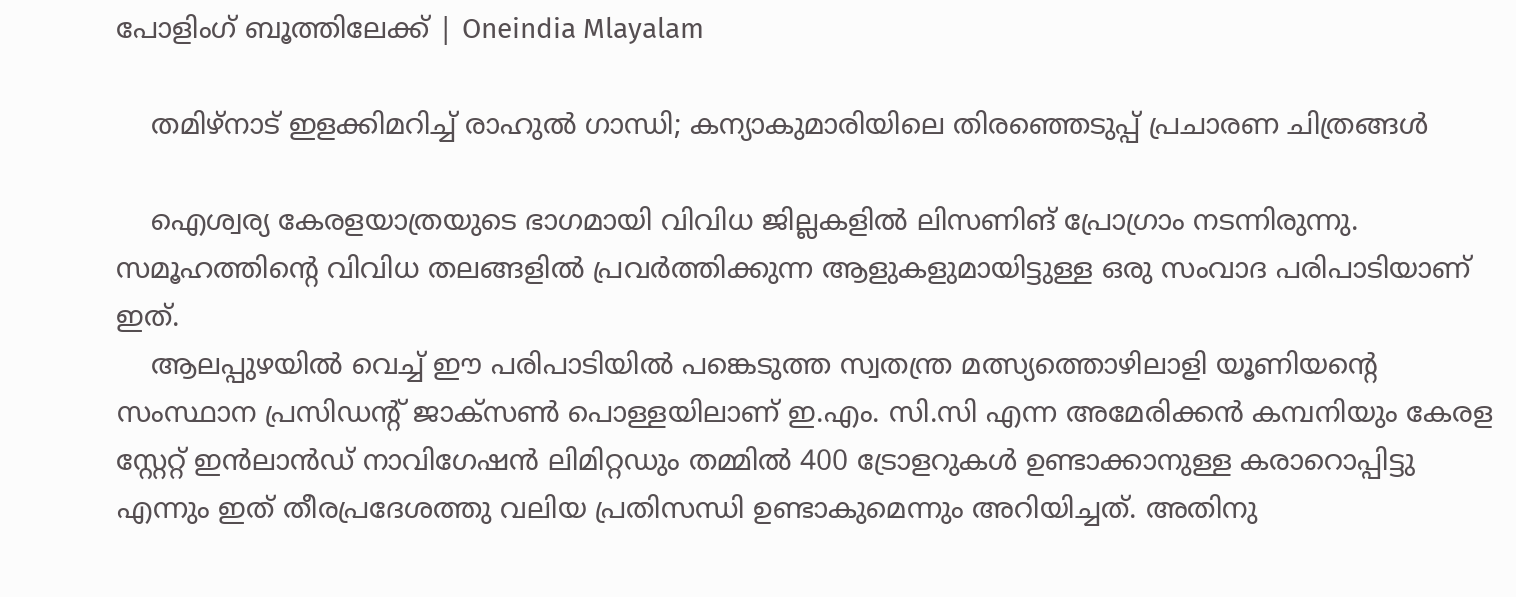പോളിംഗ് ബൂത്തിലേക്ക് | Oneindia Mlayalam

    തമിഴ്‌നാട് ഇളക്കിമറിച്ച് രാഹുല്‍ ഗാന്ധി; കന്യാകുമാരിയിലെ തിരഞ്ഞെടുപ്പ് പ്രചാരണ ചിത്രങ്ങള്‍

    ഐശ്വര്യ കേരളയാത്രയുടെ ഭാഗമായി വിവിധ ജില്ലകളിൽ ലിസണിങ് പ്രോഗ്രാം നടന്നിരുന്നു. സമൂഹത്തിന്റെ വിവിധ തലങ്ങളിൽ പ്രവർത്തിക്കുന്ന ആളുകളുമായിട്ടുള്ള ഒരു സംവാദ പരിപാടിയാണ് ഇത്.
    ആലപ്പുഴയിൽ വെച്ച് ഈ പരിപാടിയിൽ പങ്കെടുത്ത സ്വതന്ത്ര മത്സ്യത്തൊഴിലാളി യൂണിയന്റെ സംസ്ഥാന പ്രസിഡന്റ് ജാക്സൺ പൊള്ളയിലാണ് ഇ.എം. സി.സി എന്ന അമേരിക്കൻ കമ്പനിയും കേരള സ്റ്റേറ്റ് ഇൻലാൻഡ് നാവിഗേഷൻ ലിമിറ്റഡും തമ്മിൽ 400 ട്രോളറുകൾ ഉണ്ടാക്കാനുള്ള കരാറൊപ്പിട്ടു എന്നും ഇത് തീരപ്രദേശത്തു വലിയ പ്രതിസന്ധി ഉണ്ടാകുമെന്നും അറിയിച്ചത്. അതിനു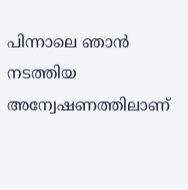പിന്നാലെ ഞാൻ നടത്തിയ അന്വേഷണത്തിലാണ്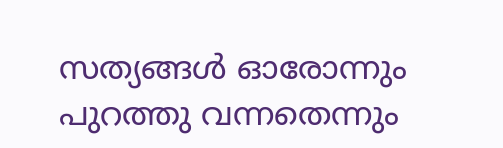സത്യങ്ങൾ ഓരോന്നും പുറത്തു വന്നതെന്നും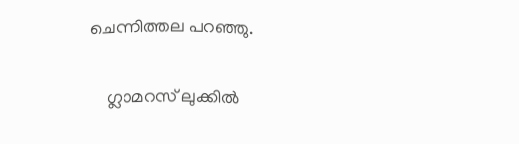ചെന്നിത്തല പറഞ്ഞു.

    ഗ്ലാമറസ് ലുക്കിൽ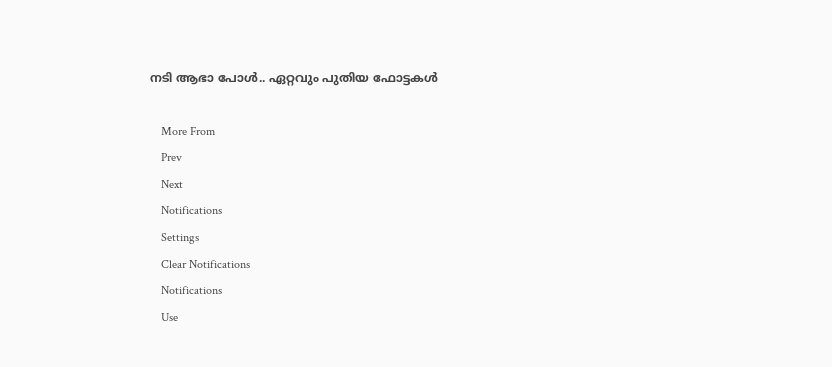നടി ആഭാ പോൾ.. ഏറ്റവും പുതിയ ഫോട്ടകൾ

    More From
    Prev
    Next
    Notifications
    Settings
    Clear Notifications
    Notifications
    Use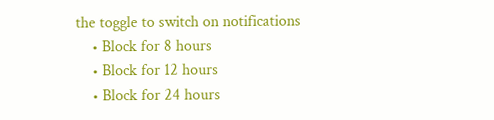the toggle to switch on notifications
    • Block for 8 hours
    • Block for 12 hours
    • Block for 24 hours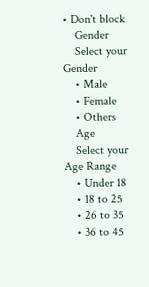• Don't block
    Gender
    Select your Gender
    • Male
    • Female
    • Others
    Age
    Select your Age Range
    • Under 18
    • 18 to 25
    • 26 to 35
    • 36 to 45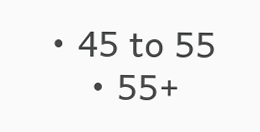• 45 to 55
    • 55+